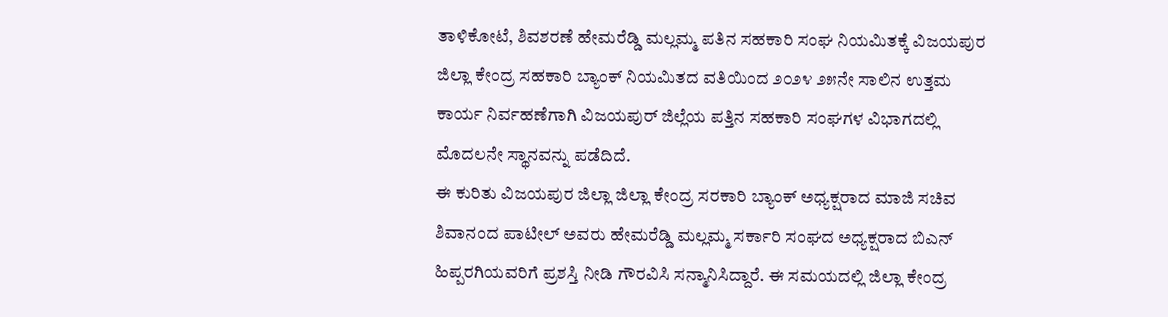ತಾಳಿಕೋಟೆ, ಶಿವಶರಣೆ ಹೇಮರೆಡ್ಡಿ ಮಲ್ಲಮ್ಮ ಪತಿನ ಸಹಕಾರಿ ಸಂಘ ನಿಯಮಿತಕ್ಕೆ ವಿಜಯಪುರ ಜಿಲ್ಲಾ ಕೇಂದ್ರ ಸಹಕಾರಿ ಬ್ಯಾಂಕ್ ನಿಯಮಿತದ ವತಿಯಿಂದ ೨೦೨೪ ೨೫ನೇ ಸಾಲಿನ ಉತ್ತಮ ಕಾರ್ಯ ನಿರ್ವಹಣೆಗಾಗಿ ವಿಜಯಪುರ್ ಜಿಲ್ಲೆಯ ಪತ್ತಿನ ಸಹಕಾರಿ ಸಂಘಗಳ ವಿಭಾಗದಲ್ಲಿ ಮೊದಲನೇ ಸ್ಥಾನವನ್ನು ಪಡೆದಿದೆ.
ಈ ಕುರಿತು ವಿಜಯಪುರ ಜಿಲ್ಲಾ ಜಿಲ್ಲಾ ಕೇಂದ್ರ ಸರಕಾರಿ ಬ್ಯಾಂಕ್ ಅಧ್ಯಕ್ಷರಾದ ಮಾಜಿ ಸಚಿವ ಶಿವಾನಂದ ಪಾಟೀಲ್ ಅವರು ಹೇಮರೆಡ್ಡಿ ಮಲ್ಲಮ್ಮ ಸರ್ಕಾರಿ ಸಂಘದ ಅಧ್ಯಕ್ಷರಾದ ಬಿಎನ್ ಹಿಪ್ಪರಗಿಯವರಿಗೆ ಪ್ರಶಸ್ತಿ ನೀಡಿ ಗೌರವಿಸಿ ಸನ್ಮಾನಿಸಿದ್ದಾರೆ. ಈ ಸಮಯದಲ್ಲಿ ಜಿಲ್ಲಾ ಕೇಂದ್ರ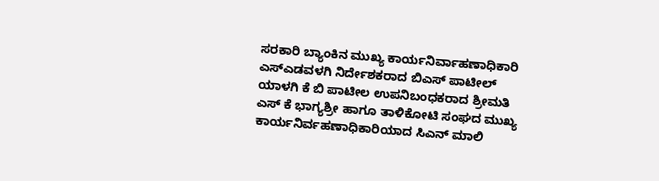ಸರಕಾರಿ ಬ್ಯಾಂಕಿನ ಮುಖ್ಯ ಕಾರ್ಯನಿರ್ವಾಹಣಾಧಿಕಾರಿ ಎಸ್ಎಡವಳಗಿ ನಿರ್ದೇಶಕರಾದ ಬಿಎಸ್ ಪಾಟೀಲ್ ಯಾಳಗಿ ಕೆ ಬಿ ಪಾಟೀಲ ಉಪನಿಬಂಧಕರಾದ ಶ್ರೀಮತಿ ಎಸ್ ಕೆ ಭಾಗ್ಯಶ್ರೀ ಹಾಗೂ ತಾಳಿಕೋಟಿ ಸಂಘದ ಮುಖ್ಯ ಕಾರ್ಯನಿರ್ವಹಣಾಧಿಕಾರಿಯಾದ ಸಿಎನ್ ಮಾಲಿ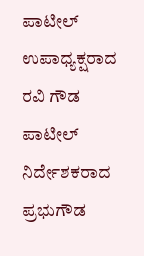ಪಾಟೀಲ್ ಉಪಾಧ್ಯಕ್ಷರಾದ ರವಿ ಗೌಡ ಪಾಟೀಲ್ ನಿರ್ದೇಶಕರಾದ ಪ್ರಭುಗೌಡ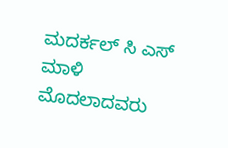ಮದರ್ಕಲ್ ಸಿ ಎಸ್ ಮಾಳಿ ಮೊದಲಾದವರು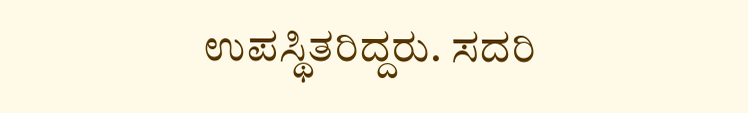ಉಪಸ್ಥಿತರಿದ್ದರು. ಸದರಿ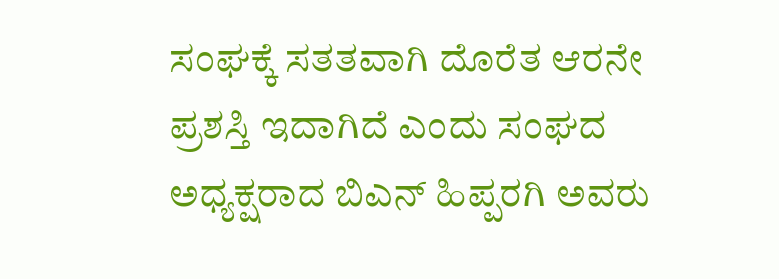ಸಂಘಕ್ಕೆ ಸತತವಾಗಿ ದೊರೆತ ಆರನೇ ಪ್ರಶಸ್ತಿ ಇದಾಗಿದೆ ಎಂದು ಸಂಘದ ಅಧ್ಯಕ್ಷರಾದ ಬಿಎನ್ ಹಿಪ್ಪರಗಿ ಅವರು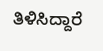ತಿಳಿಸಿದ್ದಾರೆ